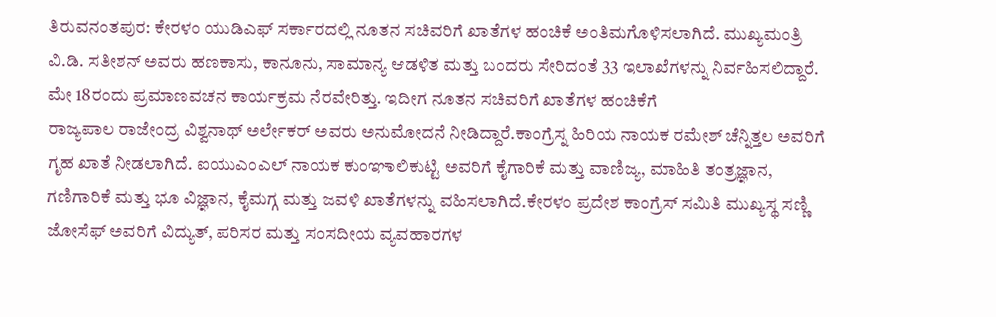ತಿರುವನಂತಪುರ: ಕೇರಳಂ ಯುಡಿಎಫ್ ಸರ್ಕಾರದಲ್ಲಿ ನೂತನ ಸಚಿವರಿಗೆ ಖಾತೆಗಳ ಹಂಚಿಕೆ ಅಂತಿಮಗೊಳಿಸಲಾಗಿದೆ. ಮುಖ್ಯಮಂತ್ರಿ ವಿ.ಡಿ. ಸತೀಶನ್ ಅವರು ಹಣಕಾಸು, ಕಾನೂನು, ಸಾಮಾನ್ಯ ಆಡಳಿತ ಮತ್ತು ಬಂದರು ಸೇರಿದಂತೆ 33 ಇಲಾಖೆಗಳನ್ನು ನಿರ್ವಹಿಸಲಿದ್ದಾರೆ.
ಮೇ 18ರಂದು ಪ್ರಮಾಣವಚನ ಕಾರ್ಯಕ್ರಮ ನೆರವೇರಿತ್ತು. ಇದೀಗ ನೂತನ ಸಚಿವರಿಗೆ ಖಾತೆಗಳ ಹಂಚಿಕೆಗೆ
ರಾಜ್ಯಪಾಲ ರಾಜೇಂದ್ರ ವಿಶ್ವನಾಥ್ ಅರ್ಲೇಕರ್ ಅವರು ಅನುಮೋದನೆ ನೀಡಿದ್ದಾರೆ.ಕಾಂಗ್ರೆಸ್ನ ಹಿರಿಯ ನಾಯಕ ರಮೇಶ್ ಚೆನ್ನಿತ್ತಲ ಅವರಿಗೆ ಗೃಹ ಖಾತೆ ನೀಡಲಾಗಿದೆ. ಐಯುಎಂಎಲ್ ನಾಯಕ ಕುಂಞಾಲಿಕುಟ್ಟಿ ಅವರಿಗೆ ಕೈಗಾರಿಕೆ ಮತ್ತು ವಾಣಿಜ್ಯ, ಮಾಹಿತಿ ತಂತ್ರಜ್ಞಾನ, ಗಣಿಗಾರಿಕೆ ಮತ್ತು ಭೂ ವಿಜ್ಞಾನ, ಕೈಮಗ್ಗ ಮತ್ತು ಜವಳಿ ಖಾತೆಗಳನ್ನು ವಹಿಸಲಾಗಿದೆ.ಕೇರಳಂ ಪ್ರದೇಶ ಕಾಂಗ್ರೆಸ್ ಸಮಿತಿ ಮುಖ್ಯಸ್ಥ ಸಣ್ಣಿ ಜೋಸೆಫ್ ಅವರಿಗೆ ವಿದ್ಯುತ್, ಪರಿಸರ ಮತ್ತು ಸಂಸದೀಯ ವ್ಯವಹಾರಗಳ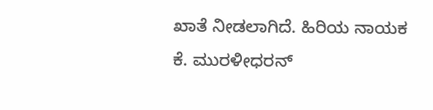ಖಾತೆ ನೀಡಲಾಗಿದೆ. ಹಿರಿಯ ನಾಯಕ
ಕೆ. ಮುರಳೀಧರನ್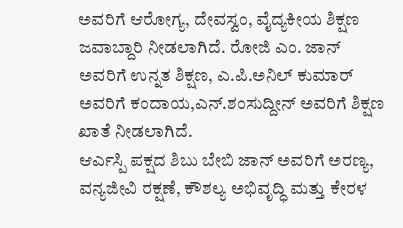ಅವರಿಗೆ ಆರೋಗ್ಯ, ದೇವಸ್ವಂ, ವೈದ್ಯಕೀಯ ಶಿಕ್ಷಣ ಜವಾಬ್ದಾರಿ ನೀಡಲಾಗಿದೆ. ರೋಜಿ ಎಂ. ಜಾನ್ ಅವರಿಗೆ ಉನ್ನತ ಶಿಕ್ಷಣ, ಎ.ಪಿ.ಅನಿಲ್ ಕುಮಾರ್ ಅವರಿಗೆ ಕಂದಾಯ,ಎನ್.ಶಂಸುದ್ದೀನ್ ಅವರಿಗೆ ಶಿಕ್ಷಣ ಖಾತೆ ನೀಡಲಾಗಿದೆ.
ಆರ್ಎಸ್ಪಿ ಪಕ್ಷದ ಶಿಬು ಬೇಬಿ ಜಾನ್ ಅವರಿಗೆ ಅರಣ್ಯ, ವನ್ಯಜೀವಿ ರಕ್ಷಣೆ, ಕೌಶಲ್ಯ ಅಭಿವೃದ್ಧಿ ಮತ್ತು ಕೇರಳ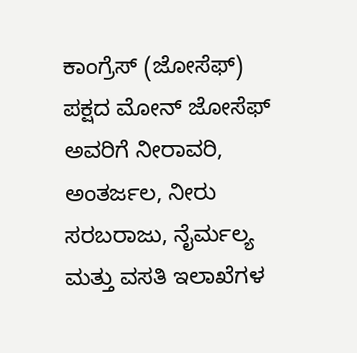ಕಾಂಗ್ರೆಸ್ (ಜೋಸೆಫ್) ಪಕ್ಷದ ಮೋನ್ ಜೋಸೆಫ್ ಅವರಿಗೆ ನೀರಾವರಿ, ಅಂತರ್ಜಲ, ನೀರು ಸರಬರಾಜು, ನೈರ್ಮಲ್ಯ ಮತ್ತು ವಸತಿ ಇಲಾಖೆಗಳ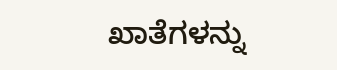ಖಾತೆಗಳನ್ನು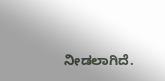ನೀಡಲಾಗಿದೆ.